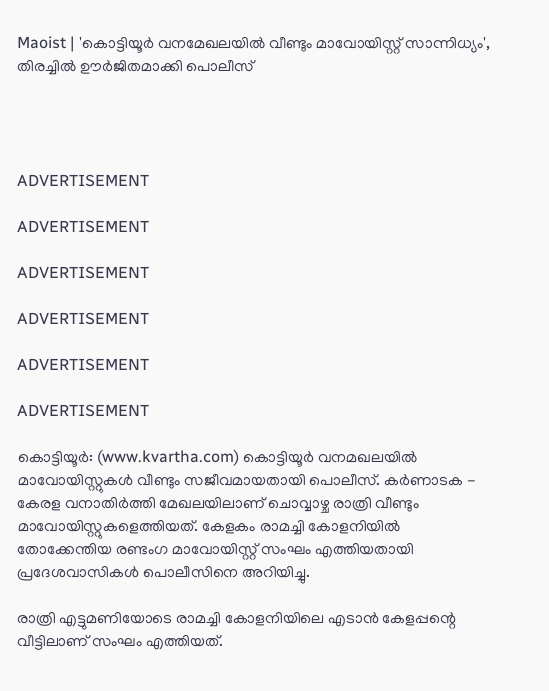Maoist | 'കൊട്ടിയൂര്‍ വനമേഖലയില്‍ വീണ്ടും മാവോയിസ്റ്റ് സാന്നിധ്യം', തിരച്ചില്‍ ഊര്‍ജിതമാക്കി പൊലീസ്




ADVERTISEMENT

ADVERTISEMENT

ADVERTISEMENT

ADVERTISEMENT

ADVERTISEMENT

ADVERTISEMENT

കൊട്ടിയൂര്‍: (www.kvartha.com) കൊട്ടിയൂര്‍ വനമഖലയില്‍ മാവോയിസ്റ്റുകള്‍ വീണ്ടും സജീവമായതായി പൊലീസ്. കര്‍ണാടക - കേരള വനാതിര്‍ത്തി മേഖലയിലാണ് ചൊവ്വാഴ്ച രാത്രി വീണ്ടും മാവോയിസ്റ്റുകളെത്തിയത്. കേളകം രാമച്ചി കോളനിയില്‍ തോക്കേന്തിയ രണ്ടംഗ മാവോയിസ്റ്റ് സംഘം എത്തിയതായി പ്രദേശവാസികള്‍ പൊലീസിനെ അറിയിച്ചു.

രാത്രി എട്ടുമണിയോടെ രാമച്ചി കോളനിയിലെ എടാന്‍ കേളപ്പന്റെ വീട്ടിലാണ് സംഘം എത്തിയത്.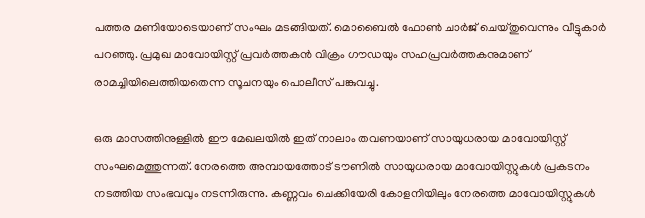പത്തര മണിയോടെയാണ് സംഘം മടങ്ങിയത്. മൊബൈല്‍ ഫോണ്‍ ചാര്‍ജ് ചെയ്തുവെന്നും വീട്ടുകാര്‍ പറഞ്ഞു. പ്രമുഖ മാവോയിസ്റ്റ് പ്രവര്‍ത്തകന്‍ വിക്രം ഗൗഡയും സഹപ്രവര്‍ത്തകനുമാണ് രാമച്ചിയിലെത്തിയതെന്ന സൂചനയും പൊലീസ് പങ്കുവച്ചു.

ഒരു മാസത്തിനുള്ളില്‍ ഈ മേഖലയില്‍ ഇത് നാലാം തവണയാണ് സായുധരായ മാവോയിസ്റ്റ് സംഘമെത്തുന്നത്. നേരത്തെ അമ്പായത്തോട് ടൗണില്‍ സായുധരായ മാവോയിസ്റ്റുകള്‍ പ്രകടനം നടത്തിയ സംഭവവും നടന്നിരുന്നു. കണ്ണവം ചെക്കിയേരി കോളനിയിലും നേരത്തെ മാവോയിസ്റ്റുകള്‍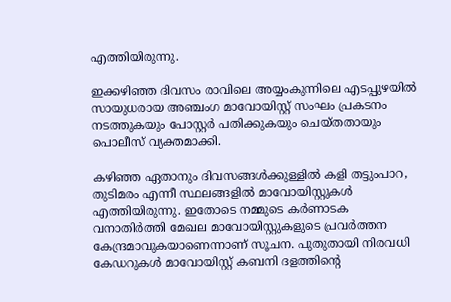എത്തിയിരുന്നു.

ഇക്കഴിഞ്ഞ ദിവസം രാവിലെ അയ്യംകുന്നിലെ എടപ്പുഴയില്‍ സായുധരായ അഞ്ചംഗ മാവോയിസ്റ്റ് സംഘം പ്രകടനം നടത്തുകയും പോസ്റ്റര്‍ പതിക്കുകയും ചെയ്തതായും പൊലീസ് വ്യക്തമാക്കി.

കഴിഞ്ഞ ഏതാനും ദിവസങ്ങള്‍ക്കുള്ളില്‍ കളി തട്ടുംപാറ, തുടിമരം എന്നീ സ്ഥലങ്ങളില്‍ മാവോയിസ്റ്റുകള്‍ എത്തിയിരുന്നു. ഇതോടെ നമ്മുടെ കര്‍ണാടക വനാതിര്‍ത്തി മേഖല മാവോയിസ്റ്റുകളുടെ പ്രവര്‍ത്തന കേന്ദ്രമാവുകയാണെന്നാണ് സൂചന. പുതുതായി നിരവധി കേഡറുകള്‍ മാവോയിസ്റ്റ് കബനി ദളത്തിന്റെ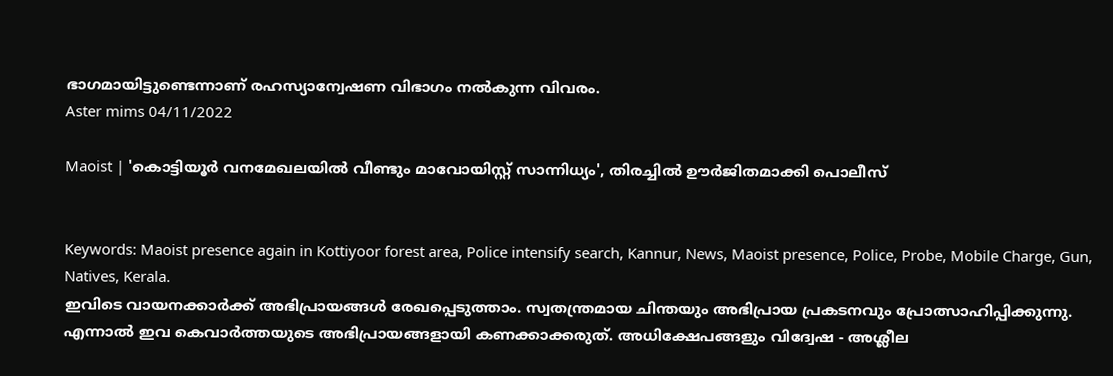ഭാഗമായിട്ടുണ്ടെന്നാണ് രഹസ്യാന്വേഷണ വിഭാഗം നല്‍കുന്ന വിവരം.
Aster mims 04/11/2022

Maoist | 'കൊട്ടിയൂര്‍ വനമേഖലയില്‍ വീണ്ടും മാവോയിസ്റ്റ് സാന്നിധ്യം', തിരച്ചില്‍ ഊര്‍ജിതമാക്കി പൊലീസ്


Keywords: Maoist presence again in Kottiyoor forest area, Police intensify search, Kannur, News, Maoist presence, Police, Probe, Mobile Charge, Gun, Natives, Kerala.
ഇവിടെ വായനക്കാർക്ക് അഭിപ്രായങ്ങൾ രേഖപ്പെടുത്താം. സ്വതന്ത്രമായ ചിന്തയും അഭിപ്രായ പ്രകടനവും പ്രോത്സാഹിപ്പിക്കുന്നു. എന്നാൽ ഇവ കെവാർത്തയുടെ അഭിപ്രായങ്ങളായി കണക്കാക്കരുത്. അധിക്ഷേപങ്ങളും വിദ്വേഷ - അശ്ലീല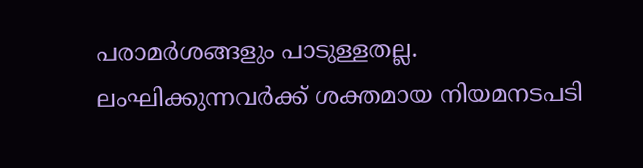പരാമർശങ്ങളും പാടുള്ളതല്ല. ലംഘിക്കുന്നവർക്ക് ശക്തമായ നിയമനടപടി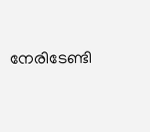നേരിടേണ്ടി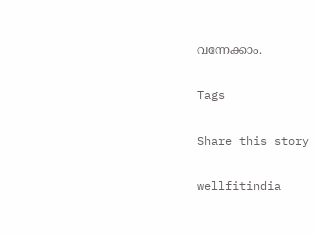വന്നേക്കാം.

Tags

Share this story

wellfitindia